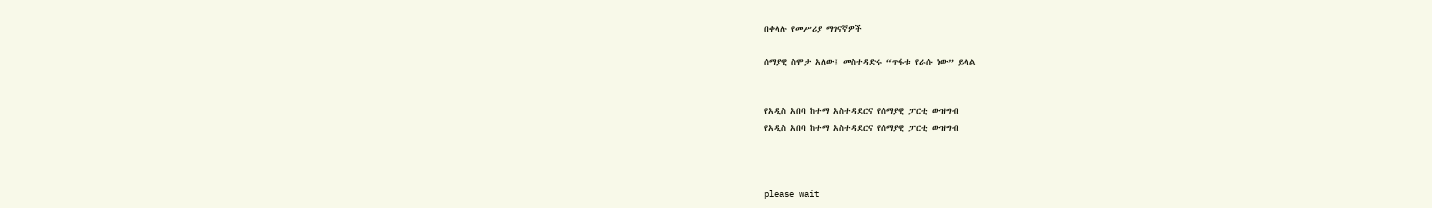በቀላሉ የመሥሪያ ማገናኛዎች

ሰማያዊ ስሞታ አለው፤ መስተዳድሩ “ጥፋቱ የራሱ ነው” ይላል


የአዲስ አበባ ከተማ አስተዳደርና የሰማያዊ ፓርቲ ውዝግብ
የአዲስ አበባ ከተማ አስተዳደርና የሰማያዊ ፓርቲ ውዝግብ



please wait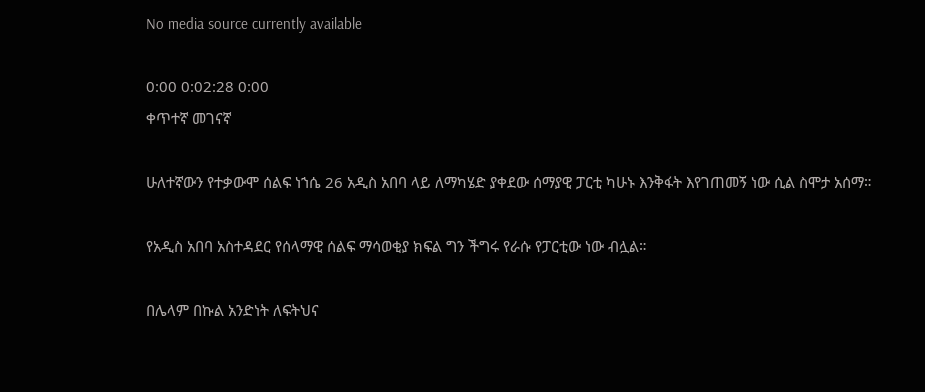No media source currently available

0:00 0:02:28 0:00
ቀጥተኛ መገናኛ

ሁለተኛውን የተቃውሞ ሰልፍ ነኀሴ 26 አዲስ አበባ ላይ ለማካሄድ ያቀደው ሰማያዊ ፓርቲ ካሁኑ እንቅፋት እየገጠመኝ ነው ሲል ስሞታ አሰማ።

የአዲስ አበባ አስተዳደር የሰላማዊ ሰልፍ ማሳወቂያ ክፍል ግን ችግሩ የራሱ የፓርቲው ነው ብሏል።

በሌላም በኩል አንድነት ለፍትህና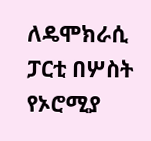ለዴሞክራሲ ፓርቲ በሦስት የኦሮሚያ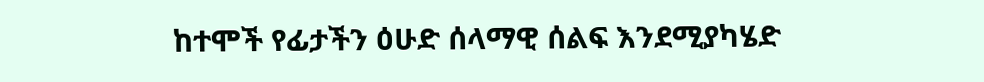ከተሞች የፊታችን ዕሁድ ሰላማዊ ሰልፍ እንደሚያካሄድ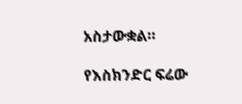አስታውቋል።

የእስክንድር ፍሬው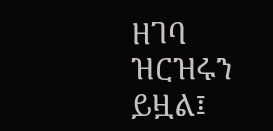ዘገባ ዝርዝሩን ይዟል፤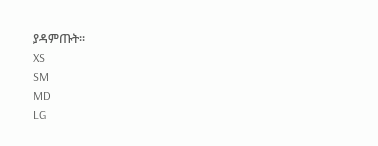ያዳምጡት፡፡
XS
SM
MD
LG